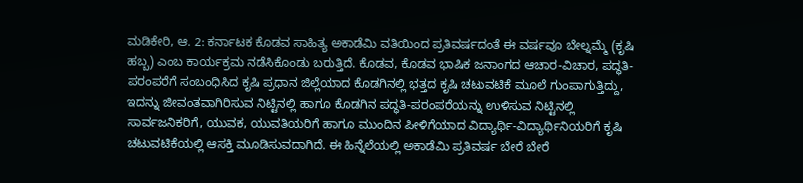ಮಡಿಕೇರಿ, ಆ. 2: ಕರ್ನಾಟಕ ಕೊಡವ ಸಾಹಿತ್ಯ ಅಕಾಡೆಮಿ ವತಿಯಿಂದ ಪ್ರತಿವರ್ಷದಂತೆ ಈ ವರ್ಷವೂ ಬೇಲ್ನಮ್ಮೆ (ಕೃಷಿ ಹಬ್ಬ) ಎಂಬ ಕಾರ್ಯಕ್ರಮ ನಡೆಸಿಕೊಂಡು ಬರುತ್ತಿದೆ. ಕೊಡವ, ಕೊಡವ ಭಾಷಿಕ ಜನಾಂಗದ ಆಚಾರ-ವಿಚಾರ, ಪದ್ಧತಿ-ಪರಂಪರೆಗೆ ಸಂಬಂಧಿಸಿದ ಕೃಷಿ ಪ್ರಧಾನ ಜಿಲ್ಲೆಯಾದ ಕೊಡಗಿನಲ್ಲಿ ಭತ್ತದ ಕೃಷಿ ಚಟುವಟಿಕೆ ಮೂಲೆ ಗುಂಪಾಗುತ್ತಿದ್ದು, ಇದನ್ನು ಜೀವಂತವಾಗಿರಿಸುವ ನಿಟ್ಟಿನಲ್ಲಿ ಹಾಗೂ ಕೊಡಗಿನ ಪದ್ಧತಿ-ಪರಂಪರೆಯನ್ನು ಉಳಿಸುವ ನಿಟ್ಟಿನಲ್ಲಿ ಸಾರ್ವಜನಿಕರಿಗೆ, ಯುವಕ, ಯುವತಿಯರಿಗೆ ಹಾಗೂ ಮುಂದಿನ ಪೀಳಿಗೆಯಾದ ವಿದ್ಯಾರ್ಥಿ-ವಿದ್ಯಾರ್ಥಿನಿಯರಿಗೆ ಕೃಷಿ ಚಟುವಟಿಕೆಯಲ್ಲಿ ಆಸಕ್ತಿ ಮೂಡಿಸುವದಾಗಿದೆ. ಈ ಹಿನ್ನೆಲೆಯಲ್ಲಿ ಅಕಾಡೆಮಿ ಪ್ರತಿವರ್ಷ ಬೇರೆ ಬೇರೆ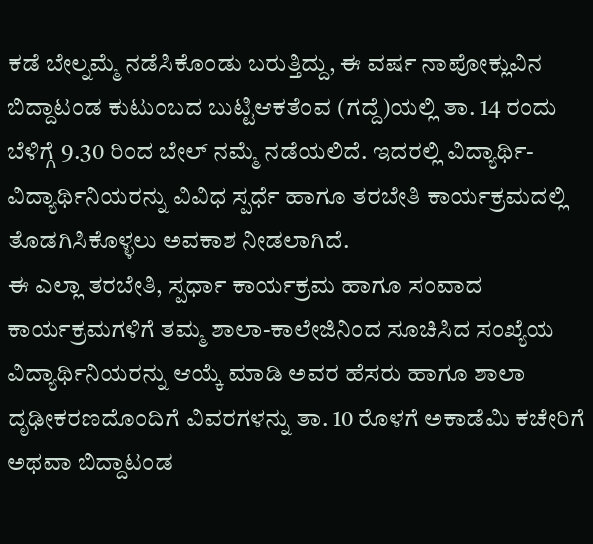ಕಡೆ ಬೇಲ್ನಮ್ಮೆ ನಡೆಸಿಕೊಂಡು ಬರುತ್ತಿದ್ದು, ಈ ವರ್ಷ ನಾಪೋಕ್ಲುವಿನ ಬಿದ್ದಾಟಂಡ ಕುಟುಂಬದ ಬುಟ್ಟಿಆಕತೆಂವ (ಗದ್ದೆ)ಯಲ್ಲಿ ತಾ. 14 ರಂದು ಬೆಳಿಗ್ಗೆ 9.30 ರಿಂದ ಬೇಲ್ ನಮ್ಮೆ ನಡೆಯಲಿದೆ. ಇದರಲ್ಲಿ ವಿದ್ಯಾರ್ಥಿ-ವಿದ್ಯಾರ್ಥಿನಿಯರನ್ನು ವಿವಿಧ ಸ್ಪರ್ಧೆ ಹಾಗೂ ತರಬೇತಿ ಕಾರ್ಯಕ್ರಮದಲ್ಲಿ ತೊಡಗಿಸಿಕೊಳ್ಳಲು ಅವಕಾಶ ನೀಡಲಾಗಿದೆ.
ಈ ಎಲ್ಲಾ ತರಬೇತಿ, ಸ್ಪರ್ಧಾ ಕಾರ್ಯಕ್ರಮ ಹಾಗೂ ಸಂವಾದ ಕಾರ್ಯಕ್ರಮಗಳಿಗೆ ತಮ್ಮ ಶಾಲಾ-ಕಾಲೇಜಿನಿಂದ ಸೂಚಿಸಿದ ಸಂಖ್ಯೆಯ ವಿದ್ಯಾರ್ಥಿನಿಯರನ್ನು ಆಯ್ಕೆ ಮಾಡಿ ಅವರ ಹೆಸರು ಹಾಗೂ ಶಾಲಾ ದೃಢೀಕರಣದೊಂದಿಗೆ ವಿವರಗಳನ್ನು ತಾ. 10 ರೊಳಗೆ ಅಕಾಡೆಮಿ ಕಚೇರಿಗೆ ಅಥವಾ ಬಿದ್ದಾಟಂಡ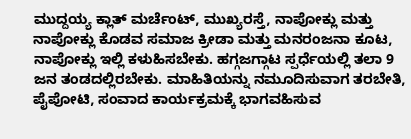ಮುದ್ದಯ್ಯ ಕ್ಲಾತ್ ಮರ್ಚೆಂಟ್, ಮುಖ್ಯರಸ್ತೆ, ನಾಪೋಕ್ಲು ಮತ್ತು ನಾಪೋಕ್ಲು ಕೊಡವ ಸಮಾಜ ಕ್ರೀಡಾ ಮತ್ತು ಮನರಂಜನಾ ಕೂಟ, ನಾಪೋಕ್ಲು ಇಲ್ಲಿ ಕಳುಹಿಸಬೇಕು. ಹಗ್ಗಜಗ್ಗಾಟ ಸ್ಪರ್ಧೆಯಲ್ಲಿ ತಲಾ 9 ಜನ ತಂಡದಲ್ಲಿರಬೇಕು. ಮಾಹಿತಿಯನ್ನು ನಮೂದಿಸುವಾಗ ತರಬೇತಿ, ಪೈಪೋಟಿ, ಸಂವಾದ ಕಾರ್ಯಕ್ರಮಕ್ಕೆ ಭಾಗವಹಿಸುವ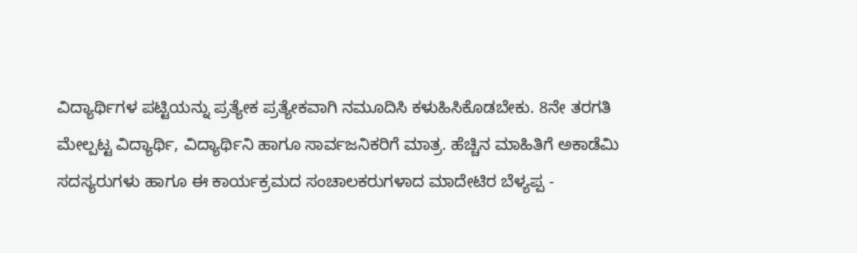ವಿದ್ಯಾರ್ಥಿಗಳ ಪಟ್ಟಿಯನ್ನು ಪ್ರತ್ಯೇಕ ಪ್ರತ್ಯೇಕವಾಗಿ ನಮೂದಿಸಿ ಕಳುಹಿಸಿಕೊಡಬೇಕು. 8ನೇ ತರಗತಿ ಮೇಲ್ಪಟ್ಟ ವಿದ್ಯಾರ್ಥಿ, ವಿದ್ಯಾರ್ಥಿನಿ ಹಾಗೂ ಸಾರ್ವಜನಿಕರಿಗೆ ಮಾತ್ರ. ಹೆಚ್ಚಿನ ಮಾಹಿತಿಗೆ ಅಕಾಡೆಮಿ ಸದಸ್ಯರುಗಳು ಹಾಗೂ ಈ ಕಾರ್ಯಕ್ರಮದ ಸಂಚಾಲಕರುಗಳಾದ ಮಾದೇಟಿರ ಬೆಳ್ಯಪ್ಪ -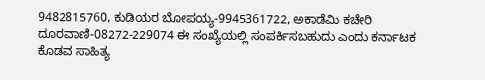9482815760, ಕುಡಿಯರ ಬೋಪಯ್ಯ-9945361722, ಅಕಾಡೆಮಿ ಕಚೇರಿ ದೂರವಾಣಿ-08272-229074 ಈ ಸಂಖ್ಯೆಯಲ್ಲಿ ಸಂಪರ್ಕಿಸಬಹುದು ಎಂದು ಕರ್ನಾಟಕ ಕೊಡವ ಸಾಹಿತ್ಯ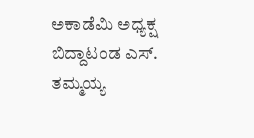ಅಕಾಡೆಮಿ ಅಧ್ಯಕ್ಷ ಬಿದ್ದಾಟಂಡ ಎಸ್. ತಮ್ಮಯ್ಯ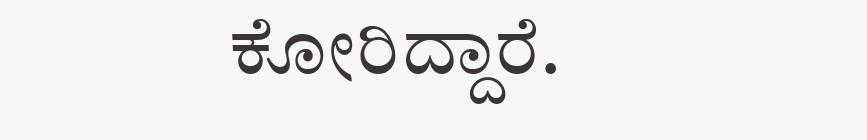ಕೋರಿದ್ದಾರೆ.